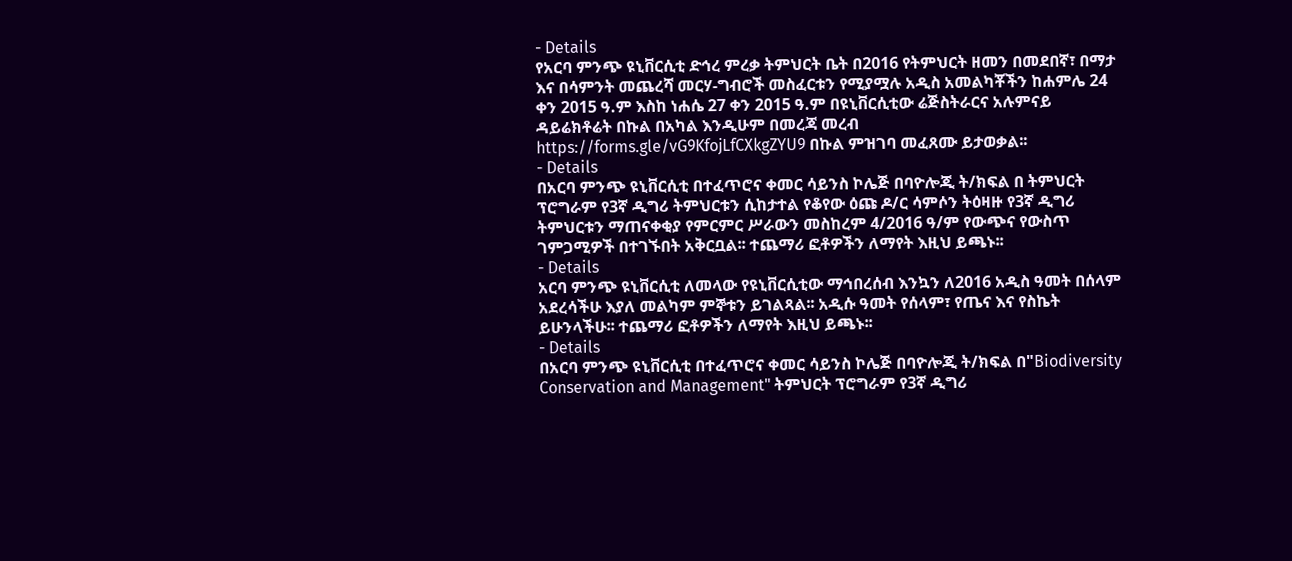- Details
የአርባ ምንጭ ዩኒቨርሲቲ ድኅረ ምረቃ ትምህርት ቤት በ2016 የትምህርት ዘመን በመደበኛ፣ በማታ እና በሳምንት መጨረሻ መርሃ-ግብሮች መስፈርቱን የሚያሟሉ አዲስ አመልካቾችን ከሐምሌ 24 ቀን 2015 ዓ.ም እስከ ነሐሴ 27 ቀን 2015 ዓ.ም በዩኒቨርሲቲው ሬጅስትራርና አሉምናይ ዳይሬክቶሬት በኩል በአካል እንዲሁም በመረጃ መረብ https://forms.gle/vG9KfojLfCXkgZYU9 በኩል ምዝገባ መፈጸሙ ይታወቃል፡፡
- Details
በአርባ ምንጭ ዩኒቨርሲቲ በተፈጥሮና ቀመር ሳይንስ ኮሌጅ በባዮሎጂ ት/ክፍል በ ትምህርት ፕሮግራም የ3ኛ ዲግሪ ትምህርቱን ሲከታተል የቆየው ዕጩ ዶ/ር ሳምሶን ትዕዛዙ የ3ኛ ዲግሪ ትምህርቱን ማጠናቀቂያ የምርምር ሥራውን መስከረም 4/2016 ዓ/ም የውጭና የውስጥ ገምጋሚዎች በተገኙበት አቅርቧል፡፡ ተጨማሪ ፎቶዎችን ለማየት እዚህ ይጫኑ፡፡
- Details
አርባ ምንጭ ዩኒቨርሲቲ ለመላው የዩኒቨርሲቲው ማኅበረሰብ እንኳን ለ2016 አዲስ ዓመት በሰላም አደረሳችሁ እያለ መልካም ምኞቱን ይገልጻል፡፡ አዲሱ ዓመት የሰላም፣ የጤና እና የስኬት ይሁንላችሁ፡፡ ተጨማሪ ፎቶዎችን ለማየት እዚህ ይጫኑ፡፡
- Details
በአርባ ምንጭ ዩኒቨርሲቲ በተፈጥሮና ቀመር ሳይንስ ኮሌጅ በባዮሎጂ ት/ክፍል በ"Biodiversity Conservation and Management" ትምህርት ፕሮግራም የ3ኛ ዲግሪ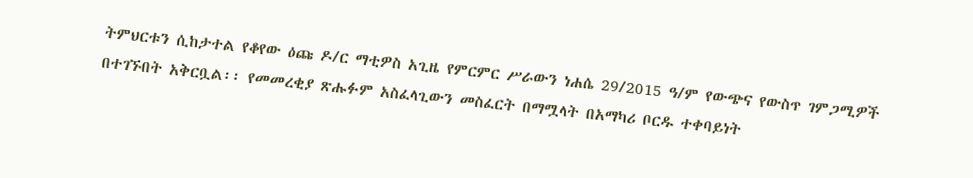ትምህርቱን ሲከታተል የቆየው ዕጩ ዶ/ር ማቲዎስ አጊዜ የምርምር ሥራውን ነሐሴ 29/2015 ዓ/ም የውጭና የውስጥ ገምጋሚዎች በተገኙበት አቅርቧል፡፡ የመመረቂያ ጽሑፉም አስፈላጊውን መስፈርት በማሟላት በአማካሪ ቦርዱ ተቀባይነት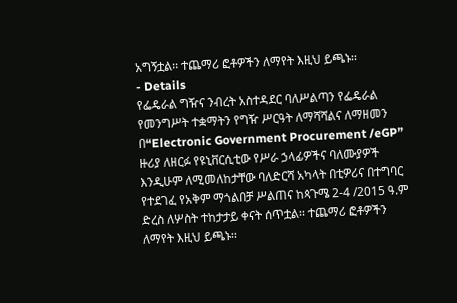አግኝቷል፡፡ ተጨማሪ ፎቶዎችን ለማየት እዚህ ይጫኑ፡፡
- Details
የፌዴራል ግዥና ንብረት አስተዳደር ባለሥልጣን የፌዴራል የመንግሥት ተቋማትን የግዥ ሥርዓት ለማሻሻልና ለማዘመን በ“Electronic Government Procurement /eGP” ዙሪያ ለዘርፉ የዩኒቨርሲቲው የሥራ ኃላፊዎችና ባለሙያዎች እንዲሁም ለሚመለከታቸው ባለድርሻ አካላት በቲዎሪና በተግባር የተደገፈ የአቅም ማጎልበቻ ሥልጠና ከጳጉሜ 2-4 /2015 ዓ.ም ድረስ ለሦስት ተከታታይ ቀናት ሰጥቷል፡፡ ተጨማሪ ፎቶዎችን ለማየት እዚህ ይጫኑ፡፡